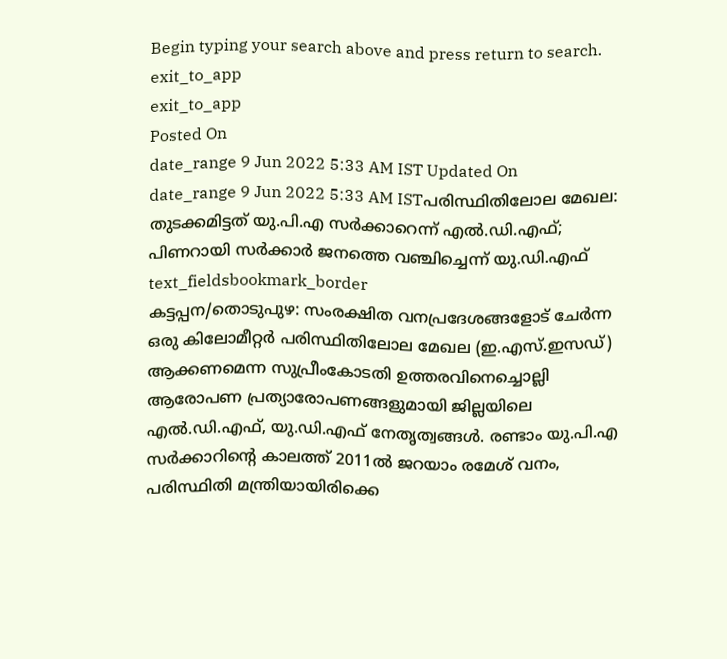Begin typing your search above and press return to search.
exit_to_app
exit_to_app
Posted On
date_range 9 Jun 2022 5:33 AM IST Updated On
date_range 9 Jun 2022 5:33 AM ISTപരിസ്ഥിതിലോല മേഖല: തുടക്കമിട്ടത് യു.പി.എ സർക്കാറെന്ന് എൽ.ഡി.എഫ്; പിണറായി സർക്കാർ ജനത്തെ വഞ്ചിച്ചെന്ന് യു.ഡി.എഫ്
text_fieldsbookmark_border
കട്ടപ്പന/തൊടുപുഴ: സംരക്ഷിത വനപ്രദേശങ്ങളോട് ചേർന്ന ഒരു കിലോമീറ്റർ പരിസ്ഥിതിലോല മേഖല (ഇ.എസ്.ഇസഡ്) ആക്കണമെന്ന സുപ്രീംകോടതി ഉത്തരവിനെച്ചൊല്ലി ആരോപണ പ്രത്യാരോപണങ്ങളുമായി ജില്ലയിലെ എൽ.ഡി.എഫ്, യു.ഡി.എഫ് നേതൃത്വങ്ങൾ. രണ്ടാം യു.പി.എ സർക്കാറിന്റെ കാലത്ത് 2011ൽ ജറയാം രമേശ് വനം, പരിസ്ഥിതി മന്ത്രിയായിരിക്കെ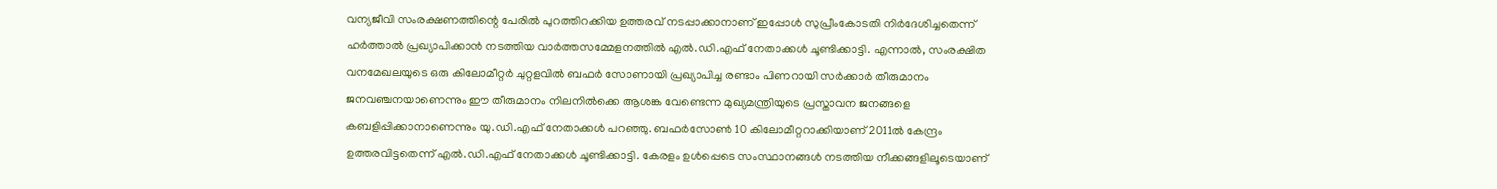വന്യജീവി സംരക്ഷണത്തിന്റെ പേരിൽ പുറത്തിറക്കിയ ഉത്തരവ് നടപ്പാക്കാനാണ് ഇപ്പോൾ സുപ്രീംകോടതി നിർദേശിച്ചതെന്ന് ഹർത്താൽ പ്രഖ്യാപിക്കാൻ നടത്തിയ വാർത്തസമ്മേളനത്തിൽ എൽ.ഡി.എഫ് നേതാക്കൾ ചൂണ്ടിക്കാട്ടി. എന്നാൽ, സംരക്ഷിത വനമേഖലയുടെ ഒരു കിലോമീറ്റർ ചുറ്റളവിൽ ബഫർ സോണായി പ്രഖ്യാപിച്ച രണ്ടാം പിണറായി സർക്കാർ തീരുമാനം ജനവഞ്ചനയാണെന്നും ഈ തീരുമാനം നിലനിൽക്കെ ആശങ്ക വേണ്ടെന്ന മുഖ്യമന്ത്രിയുടെ പ്രസ്താവന ജനങ്ങളെ കബളിപ്പിക്കാനാണെന്നും യു.ഡി.എഫ് നേതാക്കൾ പറഞ്ഞു. ബഫർസോൺ 10 കിലോമീറ്ററാക്കിയാണ് 2011ൽ കേന്ദ്രം ഉത്തരവിട്ടതെന്ന് എൽ.ഡി.എഫ് നേതാക്കൾ ചൂണ്ടിക്കാട്ടി. കേരളം ഉൾപ്പെടെ സംസ്ഥാനങ്ങൾ നടത്തിയ നീക്കങ്ങളിലൂടെയാണ്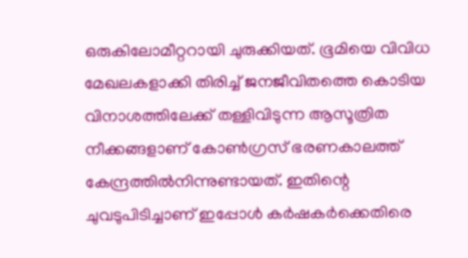ഒരുകിലോമീറ്ററായി ചുരുക്കിയത്. ഭൂമിയെ വിവിധ മേഖലകളാക്കി തിരിച്ച് ജനജീവിതത്തെ കൊടിയ വിനാശത്തിലേക്ക് തള്ളിവിടുന്ന ആസൂത്രിത നീക്കങ്ങളാണ് കോൺഗ്രസ് ഭരണകാലത്ത് കേന്ദ്രത്തിൽനിന്നുണ്ടായത്. ഇതിന്റെ ചുവടുപിടിച്ചാണ് ഇപ്പോൾ കർഷകർക്കെതിരെ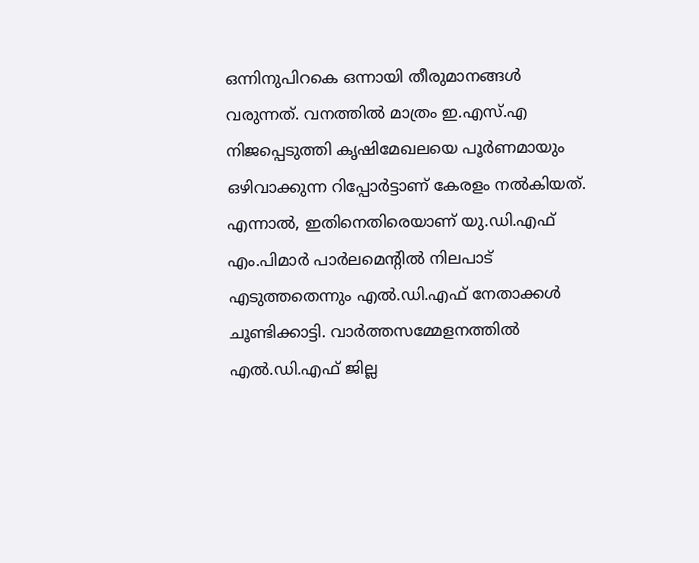ഒന്നിനുപിറകെ ഒന്നായി തീരുമാനങ്ങൾ വരുന്നത്. വനത്തിൽ മാത്രം ഇ.എസ്.എ നിജപ്പെടുത്തി കൃഷിമേഖലയെ പൂർണമായും ഒഴിവാക്കുന്ന റിപ്പോർട്ടാണ് കേരളം നൽകിയത്. എന്നാൽ, ഇതിനെതിരെയാണ് യു.ഡി.എഫ് എം.പിമാർ പാർലമെന്റിൽ നിലപാട് എടുത്തതെന്നും എൽ.ഡി.എഫ് നേതാക്കൾ ചൂണ്ടിക്കാട്ടി. വാർത്തസമ്മേളനത്തിൽ എൽ.ഡി.എഫ് ജില്ല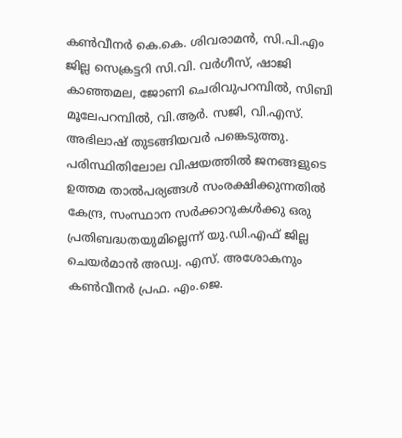കൺവീനർ കെ.കെ. ശിവരാമൻ, സി.പി.എം ജില്ല സെക്രട്ടറി സി.വി. വർഗീസ്, ഷാജി കാഞ്ഞമല, ജോണി ചെരിവുപറമ്പിൽ, സിബി മൂലേപറമ്പിൽ, വി.ആർ. സജി, വി.എസ്. അഭിലാഷ് തുടങ്ങിയവർ പങ്കെടുത്തു. പരിസ്ഥിതിലോല വിഷയത്തിൽ ജനങ്ങളുടെ ഉത്തമ താൽപര്യങ്ങൾ സംരക്ഷിക്കുന്നതിൽ കേന്ദ്ര, സംസ്ഥാന സർക്കാറുകൾക്കു ഒരു പ്രതിബദ്ധതയുമില്ലെന്ന് യു.ഡി.എഫ് ജില്ല ചെയർമാൻ അഡ്വ. എസ്. അശോകനും കൺവീനർ പ്രഫ. എം.ജെ.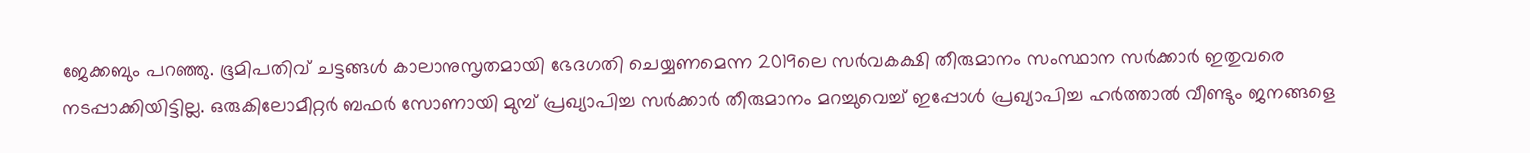ജേക്കബും പറഞ്ഞു. ഭൂമിപതിവ് ചട്ടങ്ങൾ കാലാനുസൃതമായി ഭേദഗതി ചെയ്യണമെന്ന 2019ലെ സർവകക്ഷി തീരുമാനം സംസ്ഥാന സർക്കാർ ഇതുവരെ നടപ്പാക്കിയിട്ടില്ല. ഒരുകിലോമീറ്റർ ബഫർ സോണായി മുമ്പ് പ്രഖ്യാപിച്ച സർക്കാർ തീരുമാനം മറച്ചുവെച്ച് ഇപ്പോൾ പ്രഖ്യാപിച്ച ഹർത്താൽ വീണ്ടും ജനങ്ങളെ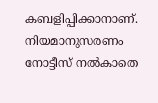കബളിപ്പിക്കാനാണ്. നിയമാനുസരണം നോട്ടീസ് നൽകാതെ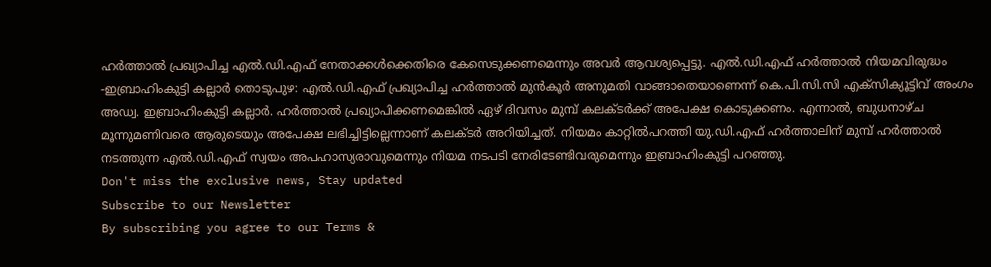ഹർത്താൽ പ്രഖ്യാപിച്ച എൽ.ഡി.എഫ് നേതാക്കൾക്കെതിരെ കേസെടുക്കണമെന്നും അവർ ആവശ്യപ്പെട്ടു. എൽ.ഡി.എഫ് ഹർത്താൽ നിയമവിരുദ്ധം -ഇബ്രാഹിംകുട്ടി കല്ലാർ തൊടുപുഴ: എൽ.ഡി.എഫ് പ്രഖ്യാപിച്ച ഹർത്താൽ മുൻകൂർ അനുമതി വാങ്ങാതെയാണെന്ന് കെ.പി.സി.സി എക്സിക്യൂട്ടിവ് അംഗം അഡ്വ. ഇബ്രാഹിംകുട്ടി കല്ലാർ. ഹർത്താൽ പ്രഖ്യാപിക്കണമെങ്കിൽ ഏഴ് ദിവസം മുമ്പ് കലക്ടർക്ക് അപേക്ഷ കൊടുക്കണം. എന്നാൽ, ബുധനാഴ്ച മൂന്നുമണിവരെ ആരുടെയും അപേക്ഷ ലഭിച്ചിട്ടില്ലെന്നാണ് കലക്ടർ അറിയിച്ചത്. നിയമം കാറ്റിൽപറത്തി യു.ഡി.എഫ് ഹർത്താലിന് മുമ്പ് ഹർത്താൽ നടത്തുന്ന എൽ.ഡി.എഫ് സ്വയം അപഹാസ്യരാവുമെന്നും നിയമ നടപടി നേരിടേണ്ടിവരുമെന്നും ഇബ്രാഹിംകുട്ടി പറഞ്ഞു.
Don't miss the exclusive news, Stay updated
Subscribe to our Newsletter
By subscribing you agree to our Terms &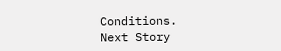Conditions.
Next Story